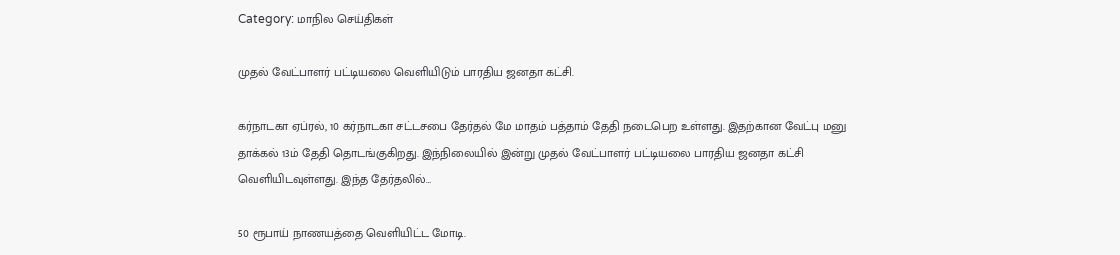Category: மாநில செய்திகள்

முதல் வேட்பாளர் பட்டியலை வெளியிடும் பாரதிய ஜனதா கட்சி.

கர்நாடகா ஏப்ரல், 10 கர்நாடகா சட்டசபை தேர்தல் மே மாதம் பத்தாம் தேதி நடைபெற உள்ளது. இதற்கான வேட்பு மனு தாக்கல் 13ம் தேதி தொடங்குகிறது. இந்நிலையில் இன்று முதல் வேட்பாளர் பட்டியலை பாரதிய ஜனதா கட்சி வெளியிடவுள்ளது. இந்த தேர்தலில்…

50 ரூபாய் நாணயத்தை வெளியிட்ட மோடி.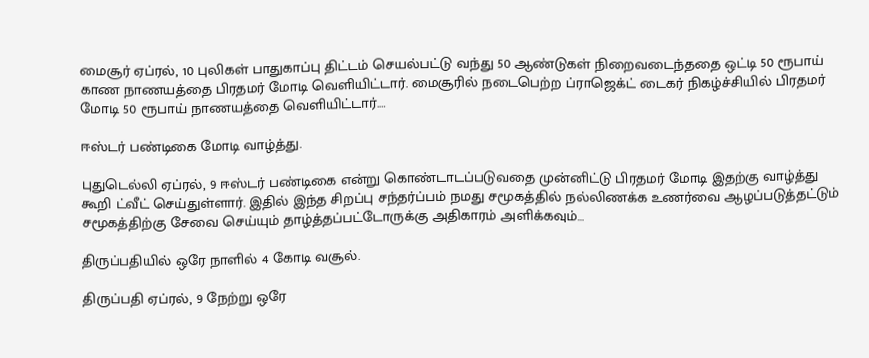மைசூர் ஏப்ரல், 10 புலிகள் பாதுகாப்பு திட்டம் செயல்பட்டு வந்து 50 ஆண்டுகள் நிறைவடைந்ததை ஒட்டி 50 ரூபாய் காண நாணயத்தை பிரதமர் மோடி வெளியிட்டார். மைசூரில் நடைபெற்ற ப்ராஜெக்ட் டைகர் நிகழ்ச்சியில் பிரதமர் மோடி 50 ரூபாய் நாணயத்தை வெளியிட்டார்.…

ஈஸ்டர் பண்டிகை மோடி வாழ்த்து.

புதுடெல்லி ஏப்ரல், 9 ஈஸ்டர் பண்டிகை என்று கொண்டாடப்படுவதை முன்னிட்டு பிரதமர் மோடி இதற்கு வாழ்த்து கூறி ட்வீட் செய்துள்ளார். இதில் இந்த சிறப்பு சந்தர்ப்பம் நமது சமூகத்தில் நல்லிணக்க உணர்வை ஆழப்படுத்தட்டும் சமூகத்திற்கு சேவை செய்யும் தாழ்த்தப்பட்டோருக்கு அதிகாரம் அளிக்கவும்…

திருப்பதியில் ஒரே நாளில் 4 கோடி வசூல்.

திருப்பதி ஏப்ரல், 9 நேற்று ஒரே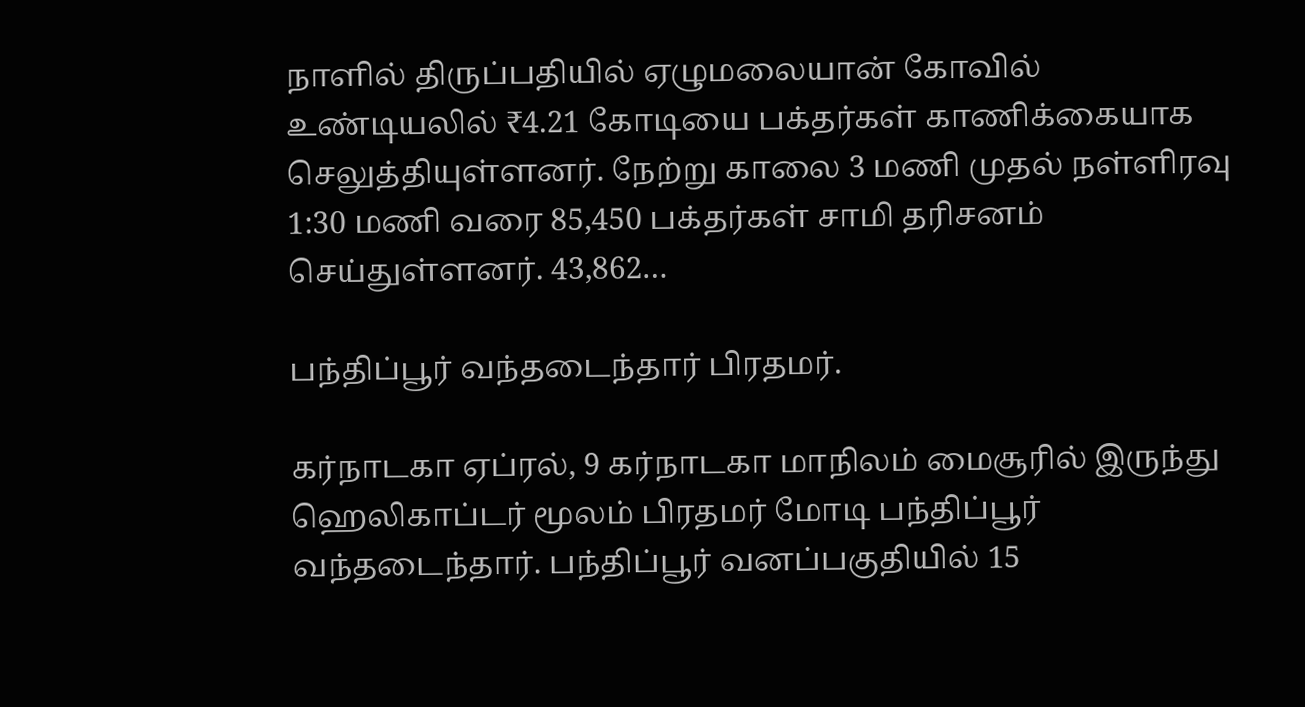நாளில் திருப்பதியில் ஏழுமலையான் கோவில் உண்டியலில் ₹4.21 கோடியை பக்தர்கள் காணிக்கையாக செலுத்தியுள்ளனர். நேற்று காலை 3 மணி முதல் நள்ளிரவு 1:30 மணி வரை 85,450 பக்தர்கள் சாமி தரிசனம் செய்துள்ளனர். 43,862…

பந்திப்பூர் வந்தடைந்தார் பிரதமர்.

கர்நாடகா ஏப்ரல், 9 கர்நாடகா மாநிலம் மைசூரில் இருந்து ஹெலிகாப்டர் மூலம் பிரதமர் மோடி பந்திப்பூர் வந்தடைந்தார். பந்திப்பூர் வனப்பகுதியில் 15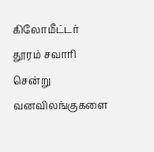கிலோமீட்டர் தூரம் சவாரி சென்று வனவிலங்குகளை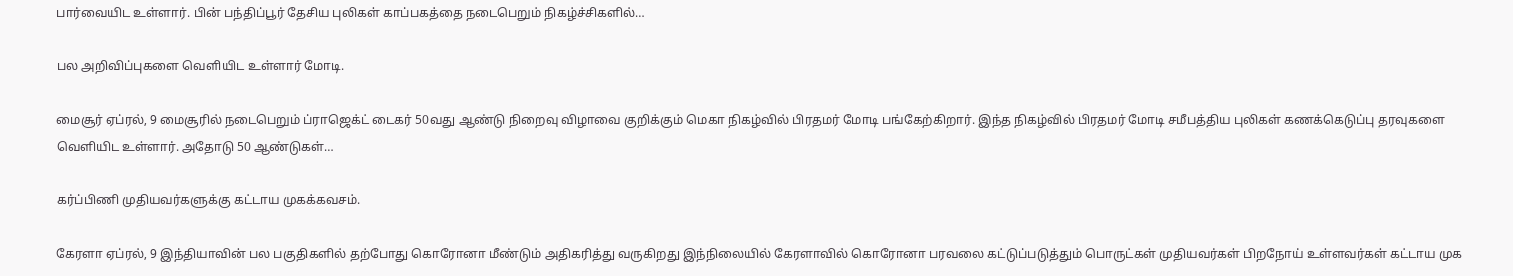பார்வையிட உள்ளார். பின் பந்திப்பூர் தேசிய புலிகள் காப்பகத்தை நடைபெறும் நிகழ்ச்சிகளில்…

பல அறிவிப்புகளை வெளியிட உள்ளார் மோடி.

மைசூர் ஏப்ரல், 9 மைசூரில் நடைபெறும் ப்ராஜெக்ட் டைகர் 50வது ஆண்டு நிறைவு விழாவை குறிக்கும் மெகா நிகழ்வில் பிரதமர் மோடி பங்கேற்கிறார். இந்த நிகழ்வில் பிரதமர் மோடி சமீபத்திய புலிகள் கணக்கெடுப்பு தரவுகளை வெளியிட உள்ளார். அதோடு 50 ஆண்டுகள்…

கர்ப்பிணி முதியவர்களுக்கு கட்டாய முகக்கவசம்.

கேரளா ஏப்ரல், 9 இந்தியாவின் பல பகுதிகளில் தற்போது கொரோனா மீண்டும் அதிகரித்து வருகிறது இந்நிலையில் கேரளாவில் கொரோனா பரவலை கட்டுப்படுத்தும் பொருட்கள் முதியவர்கள் பிறநோய் உள்ளவர்கள் கட்டாய முக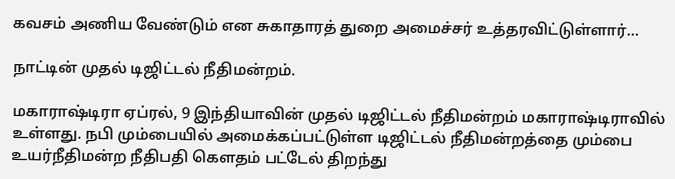கவசம் அணிய வேண்டும் என சுகாதாரத் துறை அமைச்சர் உத்தரவிட்டுள்ளார்…

நாட்டின் முதல் டிஜிட்டல் நீதிமன்றம்.

மகாராஷ்டிரா ஏப்ரல், 9 இந்தியாவின் முதல் டிஜிட்டல் நீதிமன்றம் மகாராஷ்டிராவில் உள்ளது. நபி மும்பையில் அமைக்கப்பட்டுள்ள டிஜிட்டல் நீதிமன்றத்தை மும்பை உயர்நீதிமன்ற நீதிபதி கௌதம் பட்டேல் திறந்து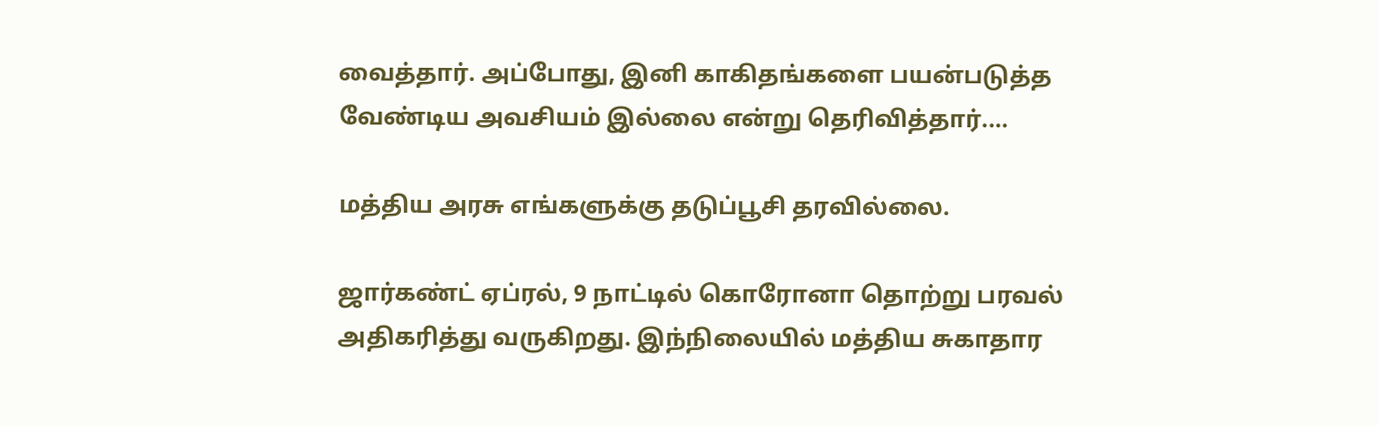வைத்தார். அப்போது, இனி காகிதங்களை பயன்படுத்த வேண்டிய அவசியம் இல்லை என்று தெரிவித்தார்.…

மத்திய அரசு எங்களுக்கு தடுப்பூசி தரவில்லை.

ஜார்கண்ட் ஏப்ரல், 9 நாட்டில் கொரோனா தொற்று பரவல் அதிகரித்து வருகிறது. இந்நிலையில் மத்திய சுகாதார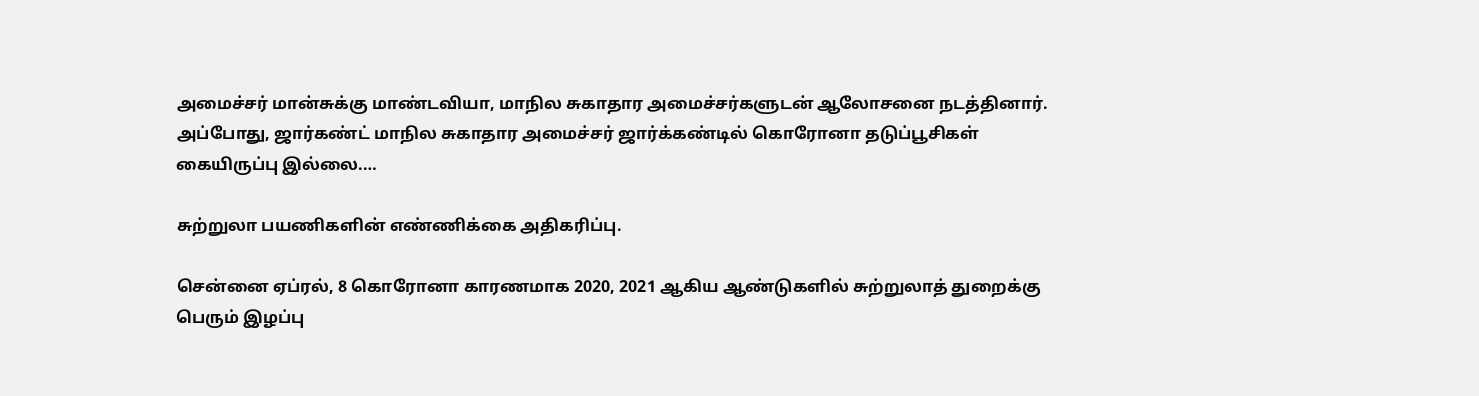அமைச்சர் மான்சுக்கு மாண்டவியா, மாநில சுகாதார அமைச்சர்களுடன் ஆலோசனை நடத்தினார். அப்போது, ஜார்கண்ட் மாநில சுகாதார அமைச்சர் ஜார்க்கண்டில் கொரோனா தடுப்பூசிகள் கையிருப்பு இல்லை.…

சுற்றுலா பயணிகளின் எண்ணிக்கை அதிகரிப்பு.

சென்னை ஏப்ரல், 8 கொரோனா காரணமாக 2020, 2021 ஆகிய ஆண்டுகளில் சுற்றுலாத் துறைக்கு பெரும் இழப்பு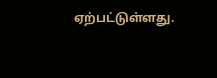ஏற்பட்டுள்ளது.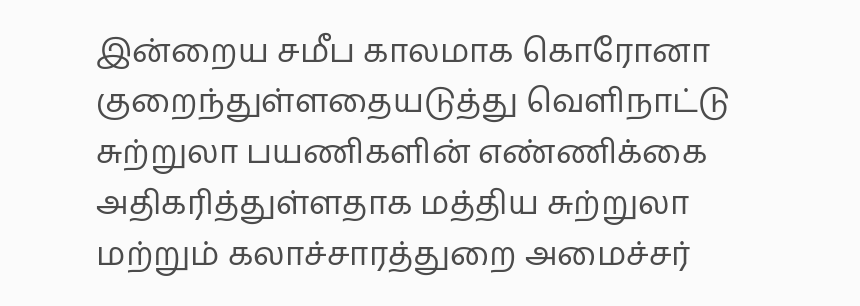இன்றைய சமீப காலமாக கொரோனா குறைந்துள்ளதையடுத்து வெளிநாட்டு சுற்றுலா பயணிகளின் எண்ணிக்கை அதிகரித்துள்ளதாக மத்திய சுற்றுலா மற்றும் கலாச்சாரத்துறை அமைச்சர்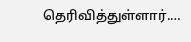தெரிவித்துள்ளார்.…